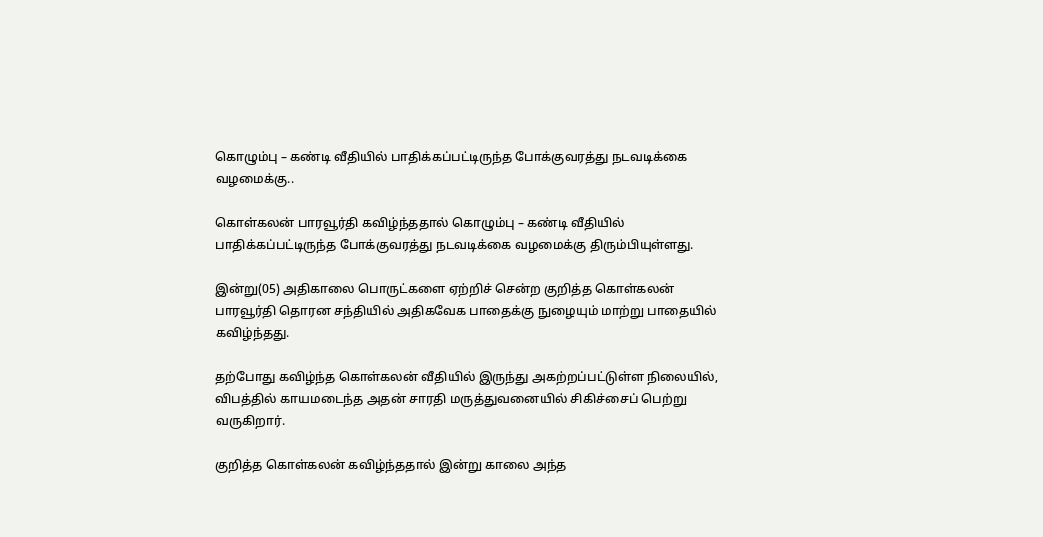கொழும்பு – கண்டி வீதியில் பாதிக்கப்பட்டிருந்த போக்குவரத்து நடவடிக்கை வழமைக்கு..

கொள்கலன் பாரவூர்தி கவிழ்ந்ததால் கொழும்பு – கண்டி வீதியில் பாதிக்கப்பட்டிருந்த போக்குவரத்து நடவடிக்கை வழமைக்கு திரும்பியுள்ளது.

இன்று(05) அதிகாலை பொருட்களை ஏற்றிச் சென்ற குறித்த கொள்கலன் பாரவூர்தி தொரன சந்தியில் அதிகவேக பாதைக்கு நுழையும் மாற்று பாதையில் கவிழ்ந்தது.

தற்போது கவிழ்ந்த கொள்கலன் வீதியில் இருந்து அகற்றப்பட்டுள்ள நிலையில், விபத்தில் காயமடைந்த அதன் சாரதி மருத்துவனையில் சிகிச்சைப் பெற்று வருகிறார்.

குறித்த கொள்கலன் கவிழ்ந்ததால் இன்று காலை அந்த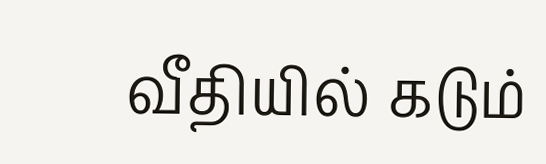வீதியில் கடும்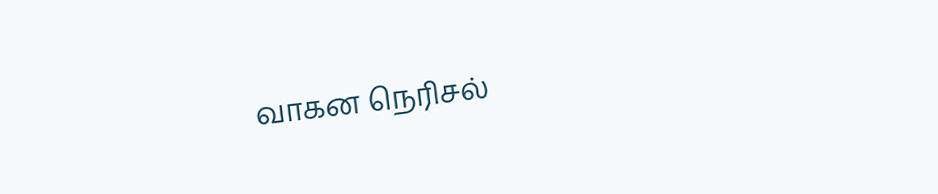வாகன நெரிசல்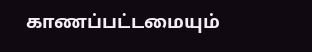காணப்பட்டமையும்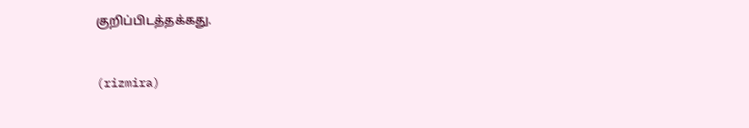குறிப்பிடத்தக்கது.


(rizmira)